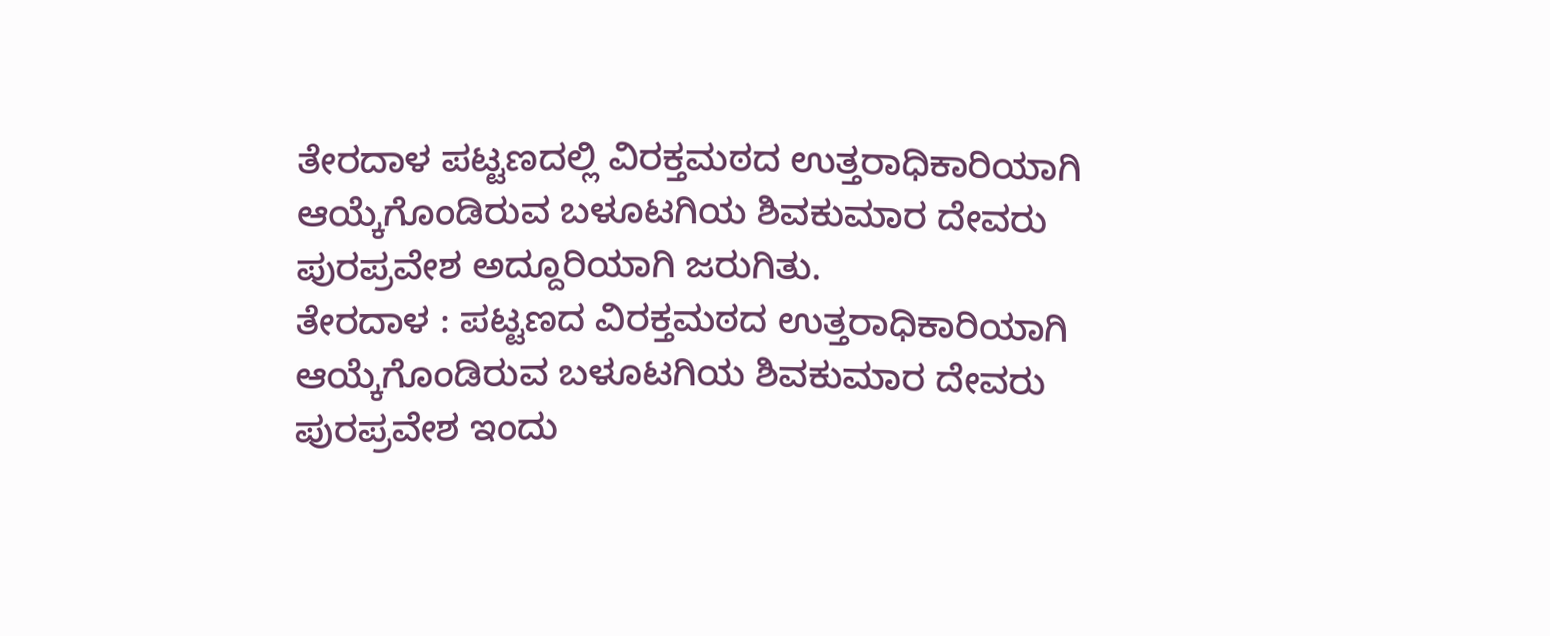ತೇರದಾಳ ಪಟ್ಟಣದಲ್ಲಿ ವಿರಕ್ತಮಠದ ಉತ್ತರಾಧಿಕಾರಿಯಾಗಿ ಆಯ್ಕೆಗೊಂಡಿರುವ ಬಳೂಟಗಿಯ ಶಿವಕುಮಾರ ದೇವರು ಪುರಪ್ರವೇಶ ಅದ್ದೂರಿಯಾಗಿ ಜರುಗಿತು.
ತೇರದಾಳ : ಪಟ್ಟಣದ ವಿರಕ್ತಮಠದ ಉತ್ತರಾಧಿಕಾರಿಯಾಗಿ ಆಯ್ಕೆಗೊಂಡಿರುವ ಬಳೂಟಗಿಯ ಶಿವಕುಮಾರ ದೇವರು ಪುರಪ್ರವೇಶ ಇಂದು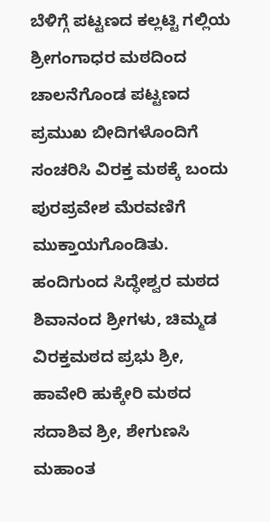ಬೆಳಿಗ್ಗೆ ಪಟ್ಟಣದ ಕಲ್ಲಟ್ಟಿ ಗಲ್ಲಿಯ ಶ್ರೀಗಂಗಾಧರ ಮಠದಿಂದ ಚಾಲನೆಗೊಂಡ ಪಟ್ಟಣದ ಪ್ರಮುಖ ಬೀದಿಗಳೊಂದಿಗೆ ಸಂಚರಿಸಿ ವಿರಕ್ತ ಮಠಕ್ಕೆ ಬಂದು ಪುರಪ್ರವೇಶ ಮೆರವಣಿಗೆ ಮುಕ್ತಾಯಗೊಂಡಿತು.
ಹಂದಿಗುಂದ ಸಿದ್ಧೇಶ್ವರ ಮಠದ ಶಿವಾನಂದ ಶ್ರೀಗಳು, ಚಿಮ್ಮಡ ವಿರಕ್ತಮಠದ ಪ್ರಭು ಶ್ರೀ, ಹಾವೇರಿ ಹುಕ್ಕೇರಿ ಮಠದ ಸದಾಶಿವ ಶ್ರೀ, ಶೇಗುಣಸಿ ಮಹಾಂತ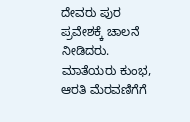ದೇವರು ಪುರ ಪ್ರವೇಶಕ್ಕೆ ಚಾಲನೆ ನೀಡಿದರು. ಮಾತೆಯರು ಕುಂಭ, ಆರತಿ ಮೆರವಣಿಗೆಗೆ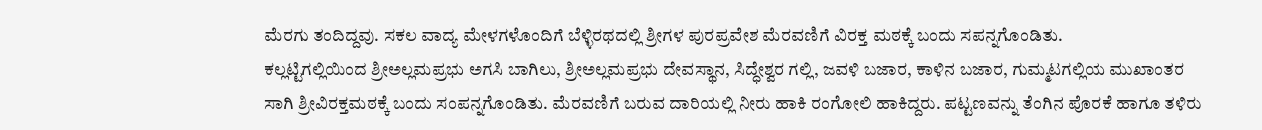ಮೆರಗು ತಂದಿದ್ದವು. ಸಕಲ ವಾದ್ಯ ಮೇಳಗಳೊಂದಿಗೆ ಬೆಳ್ಳಿರಥದಲ್ಲಿ ಶ್ರೀಗಳ ಪುರಪ್ರವೇಶ ಮೆರವಣಿಗೆ ವಿರಕ್ತ ಮಠಕ್ಕೆ ಬಂದು ಸಪನ್ನಗೊಂಡಿತು.
ಕಲ್ಲಟ್ಟಿಗಲ್ಲಿಯಿಂದ ಶ್ರೀಅಲ್ಲಮಪ್ರಭು ಅಗಸಿ ಬಾಗಿಲು, ಶ್ರೀಅಲ್ಲಮಪ್ರಭು ದೇವಸ್ಥಾನ, ಸಿದ್ಧೇಶ್ವರ ಗಲ್ಲಿ, ಜವಳಿ ಬಜಾರ, ಕಾಳಿನ ಬಜಾರ, ಗುಮ್ಮಟಗಲ್ಲಿಯ ಮುಖಾಂತರ ಸಾಗಿ ಶ್ರೀವಿರಕ್ತಮಠಕ್ಕೆ ಬಂದು ಸಂಪನ್ನಗೊಂಡಿತು. ಮೆರವಣಿಗೆ ಬರುವ ದಾರಿಯಲ್ಲಿ ನೀರು ಹಾಕಿ ರಂಗೋಲಿ ಹಾಕಿದ್ದರು. ಪಟ್ಟಣವನ್ನು ತೆಂಗಿನ ಪೊರಕೆ ಹಾಗೂ ತಳಿರು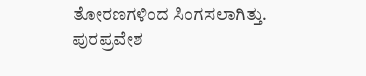ತೋರಣಗಳಿಂದ ಸಿಂಗಸಲಾಗಿತ್ತು. ಪುರಪ್ರವೇಶ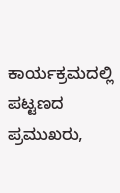ಕಾರ್ಯಕ್ರಮದಲ್ಲಿ ಪಟ್ಟಣದ ಪ್ರಮುಖರು,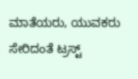ಮಾತೆಯರು, ಯುವಕರು ಸೇರಿದಂತೆ ಟ್ರಸ್ಟ್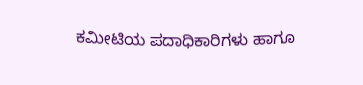ಕಮೀಟಿಯ ಪದಾಧಿಕಾರಿಗಳು ಹಾಗೂ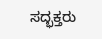ಸದ್ಭಕ್ತರು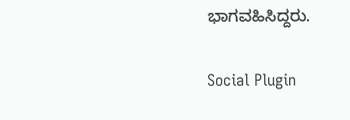ಭಾಗವಹಿಸಿದ್ದರು.

Social Plugin